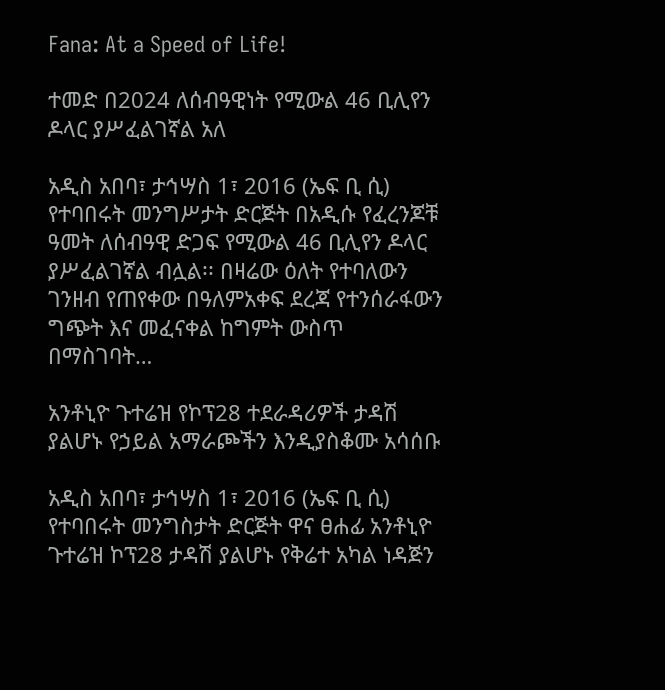Fana: At a Speed of Life!

ተመድ በ2024 ለሰብዓዊነት የሚውል 46 ቢሊየን ዶላር ያሥፈልገኛል አለ

አዲስ አበባ፣ ታኅሣስ 1፣ 2016 (ኤፍ ቢ ሲ) የተባበሩት መንግሥታት ድርጅት በአዲሱ የፈረንጆቹ ዓመት ለሰብዓዊ ድጋፍ የሚውል 46 ቢሊየን ዶላር ያሥፈልገኛል ብሏል፡፡ በዛሬው ዕለት የተባለውን ገንዘብ የጠየቀው በዓለምአቀፍ ደረጃ የተንሰራፋውን ግጭት እና መፈናቀል ከግምት ውስጥ በማስገባት…

አንቶኒዮ ጉተሬዝ የኮፕ28 ተደራዳሪዎች ታዳሽ ያልሆኑ የኃይል አማራጮችን እንዲያስቆሙ አሳሰቡ

አዲስ አበባ፣ ታኅሣስ 1፣ 2016 (ኤፍ ቢ ሲ) የተባበሩት መንግስታት ድርጅት ዋና ፀሐፊ አንቶኒዮ ጉተሬዝ ኮፕ28 ታዳሽ ያልሆኑ የቅሬተ አካል ነዳጅን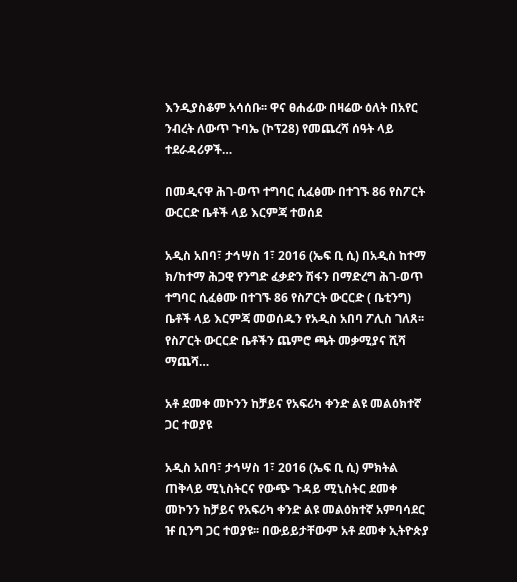እንዲያስቆም አሳሰቡ፡፡ ዋና ፀሐፊው በዛሬው ዕለት በአየር ንብረት ለውጥ ጉባኤ (ኮፕ28) የመጨረሻ ሰዓት ላይ ተደራዳሪዎች…

በመዲናዋ ሕገ-ወጥ ተግባር ሲፈፅሙ በተገኙ 86 የስፖርት ውርርድ ቤቶች ላይ እርምጃ ተወሰደ

አዲስ አበባ፣ ታኅሣስ 1፣ 2016 (ኤፍ ቢ ሲ) በአዲስ ከተማ ክ/ከተማ ሕጋዊ የንግድ ፈቃድን ሽፋን በማድረግ ሕገ-ወጥ ተግባር ሲፈፅሙ በተገኙ 86 የስፖርት ውርርድ ( ቤቲንግ) ቤቶች ላይ እርምጃ መወሰዱን የአዲስ አበባ ፖሊስ ገለጸ፡፡ የስፖርት ውርርድ ቤቶችን ጨምሮ ጫት መቃሚያና ሺሻ ማጨሻ…

አቶ ደመቀ መኮንን ከቻይና የአፍሪካ ቀንድ ልዩ መልዕክተኛ ጋር ተወያዩ

አዲስ አበባ፣ ታኅሣስ 1፣ 2016 (ኤፍ ቢ ሲ) ምክትል ጠቅላይ ሚኒስትርና የውጭ ጉዳይ ሚኒስትር ደመቀ መኮንን ከቻይና የአፍሪካ ቀንድ ልዩ መልዕክተኛ አምባሳደር ዡ ቢንግ ጋር ተወያዩ፡፡ በውይይታቸውም አቶ ደመቀ ኢትዮጵያ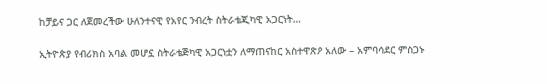ከቻይና ጋር ለጀመረችው ሁለንተናዊ የአየር ንብረት ስትራቴጂካዊ አጋርነት…

ኢትዮጵያ የብሪክስ አባል መሆኗ ስትራቴጅካዊ አጋርነቷን ለማጠናከር አስተዋጽዖ አለው – አምባሳደር ምስጋኑ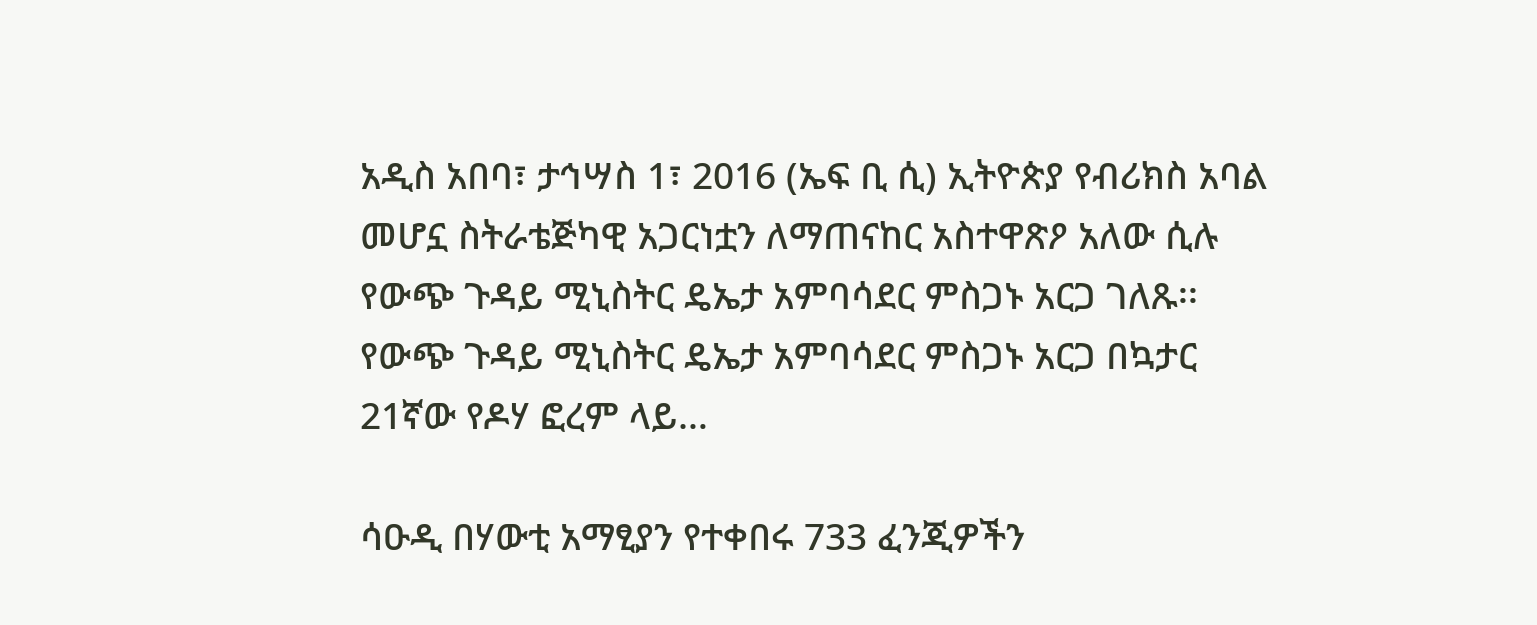አዲስ አበባ፣ ታኅሣስ 1፣ 2016 (ኤፍ ቢ ሲ) ኢትዮጵያ የብሪክስ አባል መሆኗ ስትራቴጅካዊ አጋርነቷን ለማጠናከር አስተዋጽዖ አለው ሲሉ የውጭ ጉዳይ ሚኒስትር ዴኤታ አምባሳደር ምስጋኑ አርጋ ገለጹ፡፡ የውጭ ጉዳይ ሚኒስትር ዴኤታ አምባሳደር ምስጋኑ አርጋ በኳታር 21ኛው የዶሃ ፎረም ላይ…

ሳዑዲ በሃውቲ አማፂያን የተቀበሩ 733 ፈንጂዎችን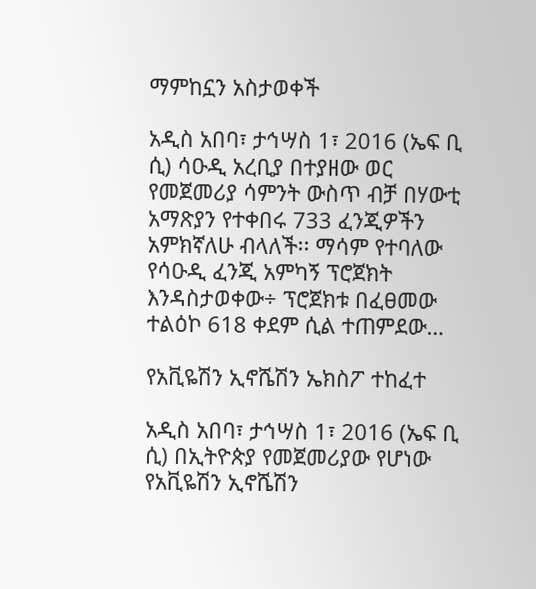ማምከኗን አስታወቀች

አዲስ አበባ፣ ታኅሣስ 1፣ 2016 (ኤፍ ቢ ሲ) ሳዑዲ አረቢያ በተያዘው ወር የመጀመሪያ ሳምንት ውስጥ ብቻ በሃውቲ አማጽያን የተቀበሩ 733 ፈንጂዎችን አምክኛለሁ ብላለች፡፡ ማሳም የተባለው የሳዑዲ ፈንጂ አምካኝ ፕሮጀክት እንዳስታወቀው÷ ፕሮጀክቱ በፈፀመው ተልዕኮ 618 ቀደም ሲል ተጠምደው…

የአቪዬሽን ኢኖሼሽን ኤክስፖ ተከፈተ

አዲስ አበባ፣ ታኅሣስ 1፣ 2016 (ኤፍ ቢ ሲ) በኢትዮጵያ የመጀመሪያው የሆነው የአቪዬሽን ኢኖሼሽን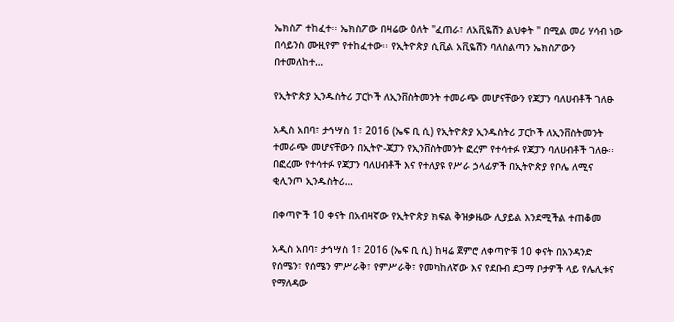ኤክስፖ ተከፈተ፡፡ ኤክስፖው በዛሬው ዕለት "ፈጠራ፣ ለአቪዬሽን ልህቀት " በሚል መሪ ሃሳብ ነው በሳይንስ ሙዚየም የተከፈተው፡፡ የኢትዮጵያ ሲቪል አቪዬሽን ባለስልጣን ኤክስፖውን በተመለከተ…

የኢትዮጵያ ኢንዱስትሪ ፓርኮች ለኢንቨስትመንት ተመራጭ መሆናቸውን የጃፓን ባለሀብቶች ገለፁ

አዲስ አበባ፣ ታኅሣስ 1፣ 2016 (ኤፍ ቢ ሲ) የኢትዮጵያ ኢንዱስትሪ ፓርኮች ለኢንቨስትመንት ተመራጭ መሆናቸውን በኢትዮ-ጃፓን የኢንቨስትመንት ፎረም የተሳተፉ የጃፓን ባለሀብቶች ገለፁ፡፡ በፎረሙ የተሳተፉ የጃፓን ባለሀብቶች እና የተለያዩ የሥራ ኃላፊዎች በኢትዮጵያ የቦሌ ለሚና ቂሊንጦ ኢንዱስትሪ…

በቀጣዮች 10 ቀናት በአብዛኛው የኢትዮጵያ ክፍል ቅዝቃዜው ሊያይል እንደሚችል ተጠቆመ

አዲስ አበባ፣ ታኅሣስ 1፣ 2016 (ኤፍ ቢ ሲ) ከዛሬ ጀምሮ ለቀጣዮቹ 10 ቀናት በአንዳንድ የሰሜን፣ የሰሜን ምሥራቅ፣ የምሥራቅ፣ የመካከለኛው እና የደቡብ ደጋማ ቦታዎች ላይ የሌሊቱና የማለዳው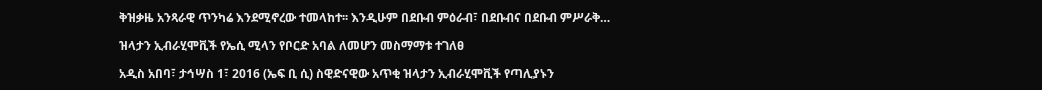ቅዝቃዜ አንጻራዊ ጥንካሬ እንደሚኖረው ተመላከተ፡፡ እንዲሁም በደቡብ ምዕራብ፣ በደቡብና በደቡብ ምሥራቅ…

ዝላታን ኢብራሂሞቪች የኤሲ ሚላን የቦርድ አባል ለመሆን መስማማቱ ተገለፀ

አዲስ አበባ፣ ታኅሣስ 1፣ 2016 (ኤፍ ቢ ሲ) ስዊድናዊው አጥቂ ዝላታን ኢብራሂሞቪች የጣሊያኑን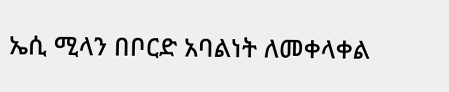ኤሲ ሚላን በቦርድ አባልነት ለመቀላቀል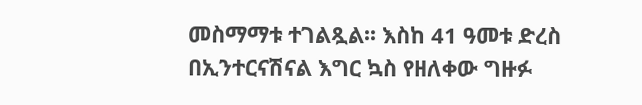መስማማቱ ተገልጿል፡፡ እስከ 41 ዓመቱ ድረስ በኢንተርናሽናል እግር ኳስ የዘለቀው ግዙፉ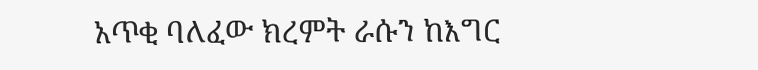አጥቂ ባለፈው ክረምት ራሱን ከእግር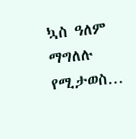ኳስ ዓለም ማግለሉ የሚታወስ…